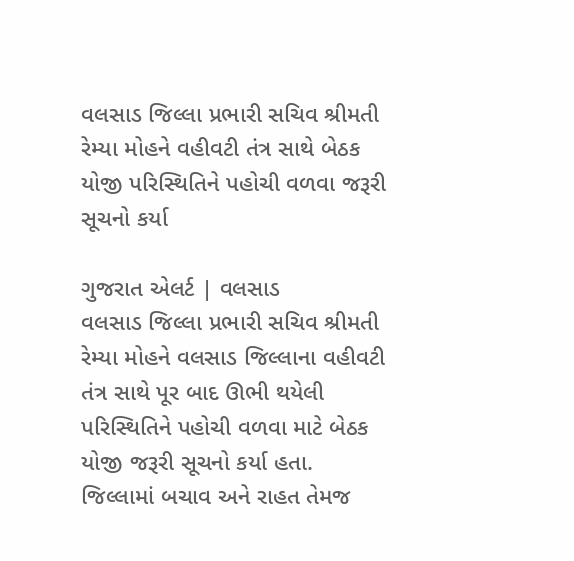વલસાડ જિલ્લા પ્રભારી સચિવ શ્રીમતી રેમ્યા મોહને વહીવટી તંત્ર સાથે બેઠક યોજી પરિસ્થિતિને પહોચી વળવા જરૂરી સૂચનો કર્યા

ગુજરાત એલર્ટ | વલસાડ
વલસાડ જિલ્લા પ્રભારી સચિવ શ્રીમતી રેમ્યા મોહને વલસાડ જિલ્લાના વહીવટી તંત્ર સાથે પૂર બાદ ઊભી થયેલી પરિસ્થિતિને પહોચી વળવા માટે બેઠક યોજી જરૂરી સૂચનો કર્યા હતા.
જિલ્લામાં બચાવ અને રાહત તેમજ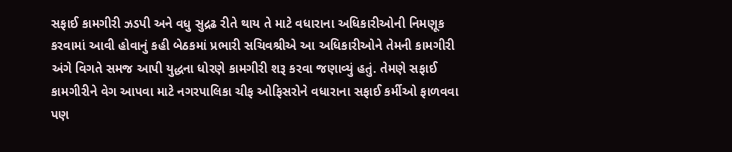સફાઈ કામગીરી ઝડપી અને વધુ સુદ્રઢ રીતે થાય તે માટે વધારાના અધિકારીઓની નિમણૂક કરવામાં આવી હોવાનું કહી બેઠકમાં પ્રભારી સચિવશ્રીએ આ અધિકારીઓને તેમની કામગીરી અંગે વિગતે સમજ આપી યુદ્ધના ધોરણે કામગીરી શરૂ કરવા જણાવ્યું હતું. તેમણે સફાઈ કામગીરીને વેગ આપવા માટે નગરપાલિકા ચીફ ઓફિસરોને વધારાના સફાઈ કર્મીઓ ફાળવવા પણ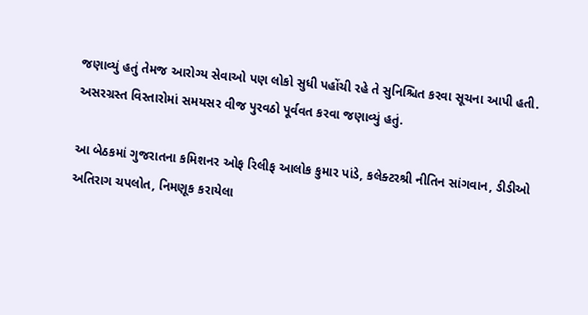જણાવ્યું હતું તેમજ આરોગ્ય સેવાઓ પણ લોકો સુધી પહોંચી રહે તે સુનિશ્ચિત કરવા સૂચના આપી હતી. અસરગ્રસ્ત વિસ્તારોમાં સમયસર વીજ પુરવઠો પૂર્વવત કરવા જણાવ્યું હતું.

આ બેઠકમાં ગુજરાતના કમિશનર ઓફ રિલીફ આલોક કુમાર પાંડે, કલેક્ટરશ્રી નીતિન સાંગવાન, ડીડીઓ અતિરાગ ચપલોત, નિમણૂક કરાયેલા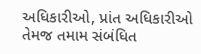અધિકારીઓ, પ્રાંત અધિકારીઓ તેમજ તમામ સંબંધિત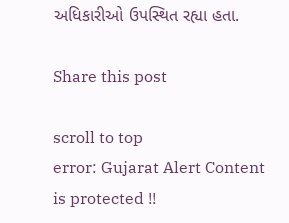અધિકારીઓ ઉપસ્થિત રહ્યા હતા.

Share this post

scroll to top
error: Gujarat Alert Content is protected !!